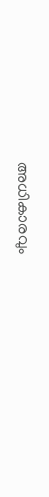അധികാരവും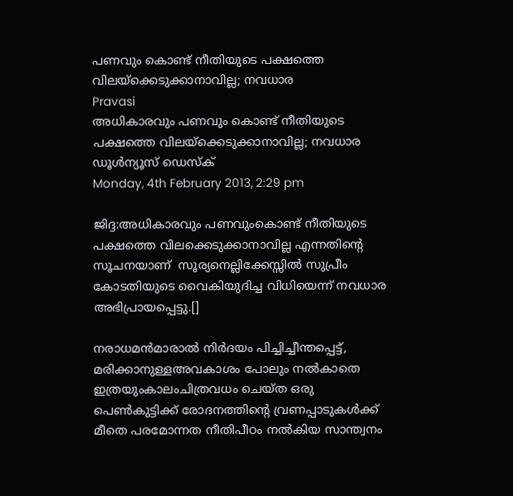പണവും കൊണ്ട് നീതിയുടെ പക്ഷത്തെ വിലയ്‌ക്കെടുക്കാനാവില്ല; നവധാര
Pravasi
അധികാരവും പണവും കൊണ്ട് നീതിയുടെ പക്ഷത്തെ വിലയ്‌ക്കെടുക്കാനാവില്ല; നവധാര
ഡൂള്‍ന്യൂസ് ഡെസ്‌ക്
Monday, 4th February 2013, 2:29 pm

ജിദ്ദ:അധികാരവും പണവുംകൊണ്ട് നീതിയുടെ പക്ഷത്തെ വിലക്കെടുക്കാനാവില്ല എന്നതിന്റെ സൂചനയാണ്  സൂര്യനെല്ലിക്കേസ്സില്‍ സുപ്രീം കോടതിയുടെ വൈകിയുദിച്ച വിധിയെന്ന് നവധാര അഭിപ്രായപ്പെട്ടു.[]

നരാധമന്‍മാരാല്‍ നിര്‍ദയം പിച്ചിച്ചീന്തപ്പെട്ട്, മരിക്കാനുള്ളഅവകാശം പോലും നല്‍കാതെ ഇത്രയുംകാലംചിത്രവധം ചെയ്ത ഒരു പെണ്‍കുട്ടിക്ക് രോദനത്തിന്റെ വ്രണപ്പാടുകള്‍ക്ക് മീതെ പരമോന്നത നീതിപീഠം നല്‍കിയ സാന്ത്വനം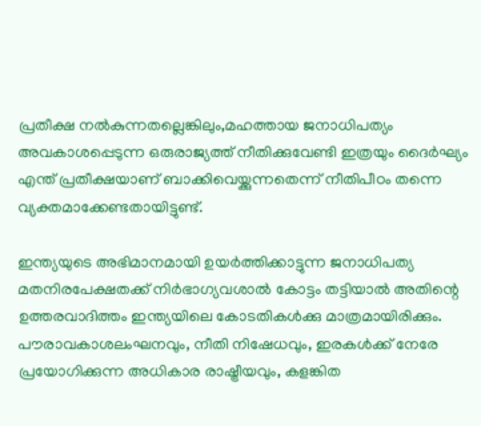പ്രതീക്ഷ നല്‍കുന്നതല്ലെങ്കിലും,മഹത്തായ ജനാധിപത്യം അവകാശപ്പെടുന്ന ഒരുരാജ്യത്ത് നീതിക്കുവേണ്ടി ഇത്രയും ദൈര്‍ഘ്യം എന്ത് പ്രതീക്ഷയാണ് ബാക്കിവെയ്ക്കുന്നതെന്ന് നീതിപീഠം തന്നെ വ്യക്തമാക്കേണ്ടതായിട്ടുണ്ട്.

ഇന്ത്യയുടെ അഭിമാനമായി ഉയര്‍ത്തിക്കാട്ടുന്ന ജനാധിപത്യ മതനിരപേക്ഷതക്ക് നിര്‍ഭാഗ്യവശാല്‍ കോട്ടം തട്ടിയാല്‍ അതിന്റെ ഉത്തരവാദിത്തം ഇന്ത്യയിലെ കോടതികള്‍ക്കു മാത്രമായിരിക്കും. പൗരാവകാശലംഘനവും, നീതി നിഷേധവും, ഇരകള്‍ക്ക് നേരേ പ്രയോഗിക്കുന്ന അധികാര രാഷ്ട്രീയവും, കളങ്കിത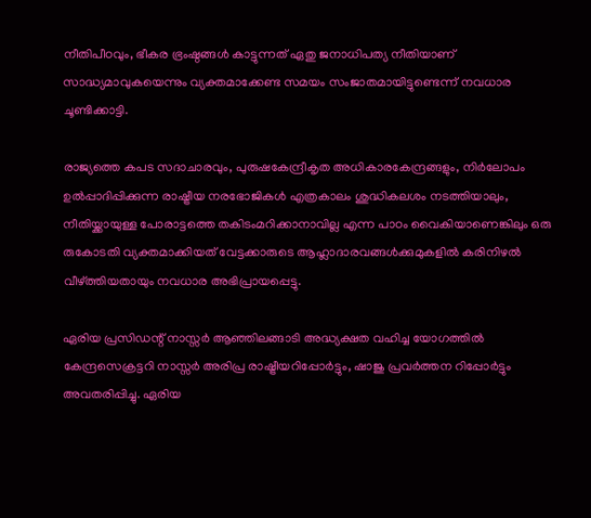നീതിപീഠവും, ഭീകര ഭ്രംഷ്ഠങ്ങള്‍ കാട്ടുന്നത് ഏതു ജനാധിപത്യ നീതിയാണ് സാദ്ധ്യമാവുകയെന്നും വ്യക്തമാക്കേണ്ട സമയം സംജാതമായിട്ടുണ്ടെന്ന് നവധാര ചൂണ്ടിക്കാട്ടി.

രാജ്യത്തെ കപട സദാചാരവും, പുരുഷകേന്ദ്രീകൃത അധികാരകേന്ദ്രങ്ങളും, നിര്‍ലോപം ഉല്‍പ്പാദിപ്പിക്കുന്ന രാഷ്ട്രീയ നരഭോജികള്‍ എത്രകാലം ശുദ്ധികലശം നടത്തിയാലും, നീതിയ്ക്കായുള്ള പോരാട്ടത്തെ തകിടംമറിക്കാനാവില്ല എന്ന പാഠം വൈകിയാണെങ്കിലും ഒരു രുകോടതി വ്യക്തമാക്കിയത് വേട്ടക്കാരുടെ ആഹ്ലാദാരവങ്ങള്‍ക്കുമുകളില്‍ കരിനിഴല്‍ വീഴ്ത്തിയതായും നവധാര അഭിപ്രായപ്പെട്ടു.

ഏരിയ പ്രസിഡന്റ് നാസ്സര്‍ ആഞ്ഞിലങ്ങാടി അദ്ധ്യക്ഷത വഹിച്ച യോഗത്തില്‍ കേന്ദ്രസെക്രട്ടറി നാസ്സര്‍ അരിപ്ര രാഷ്ട്രീയറിപ്പോര്‍ട്ടും, ഷാജു പ്രവര്‍ത്തന റിപ്പോര്‍ട്ടും അവതരിപ്പിച്ചു. ഏരിയ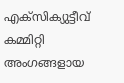എക്‌സിക്യുട്ടീവ് കമ്മിറ്റി അംഗങ്ങളായ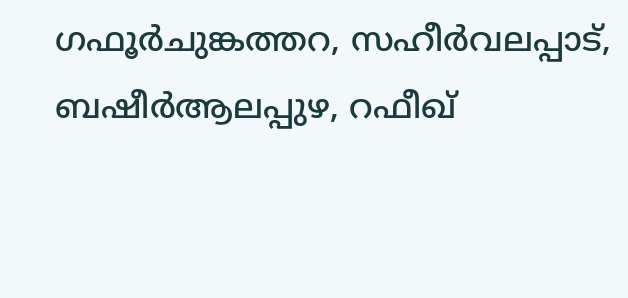ഗഫൂര്‍ചുങ്കത്തറ, സഹീര്‍വലപ്പാട്, ബഷീര്‍ആലപ്പുഴ, റഫീഖ്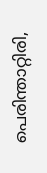പെരിന്താറ്റിരി,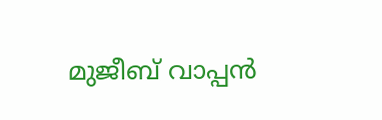മുജീബ് വാപ്പന്‍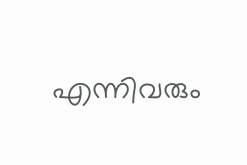എന്നിവരും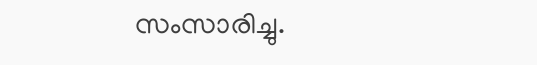സംസാരിച്ചു.